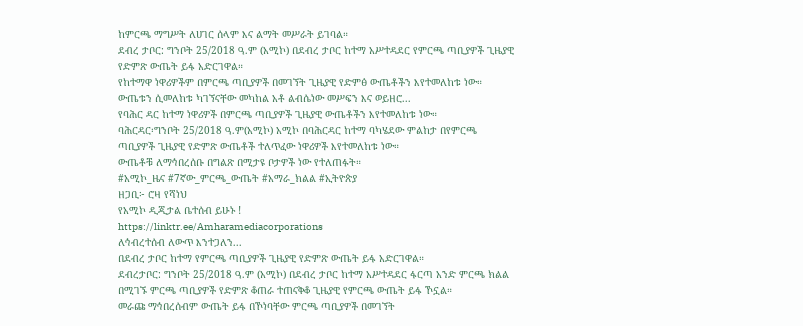ከምርጫ ማግሥት ለሀገር ሰላም እና ልማት መሥራት ይገባል።
ደብረ ታቦር: ግንቦት 25/2018 ዓ.ም (አሚኮ) በደብረ ታቦር ከተማ አሥተዳደር የምርጫ ጣቢያዎች ጊዜያዊ የድምጽ ውጤት ይፋ አድርገዋል።
የከተማዋ ነዋሪዎችም በምርጫ ጣቢያዎች በመገኘት ጊዜያዊ የድምፅ ውጤቶችን እየተመለከቱ ነው።
ውጤቱን ሲመለከቱ ካገኘናቸው መካከል አቶ ልብሴነው መሥፍን እና ወይዘሮ...
የባሕር ዳር ከተማ ነዋሪዎች በምርጫ ጣቢያዎች ጊዜያዊ ውጤቶችን እየተመለከቱ ነው።
ባሕርዳር፡ግንቦት 25/2018 ዓ.ም(አሚኮ) አሚኮ በባሕርዳር ከተማ ባካሄደው ምልከታ በየምርጫ ጣቢያዎች ጊዜያዊ የድምጽ ውጤቶች ተለጥፈው ነዋሪዎች እየተመለከቱ ነው።
ውጤቶቹ ለማኅበረሰቡ በግልጽ በሚታዩ ቦታዎች ነው የተለጠፉት።
#አሚኮ_ዜና #7ኛው_ምርጫ_ውጤት #አማራ_ክልል #ኢትዮጵያ
ዘጋቢ፦ ሮዛ የሻነህ
የአሚኮ ዲጂታል ቤተሰብ ይሁኑ !
https://linktr.ee/Amharamediacorporations
ለኅብረተሰብ ለውጥ እንተጋለን...
በደብረ ታቦር ከተማ የምርጫ ጣቢያዎች ጊዜያዊ የድምጽ ውጤት ይፋ አድርገዋል።
ደብረታቦር: ግንቦት 25/2018 ዓ.ም (አሚኮ) በደብረ ታቦር ከተማ አሥተዳደር ፋርጣ አንድ ምርጫ ክልል በሚገኙ ምርጫ ጣቢያዎች የድምጽ ቆጠራ ተጠናቅቆ ጊዜያዊ የምርጫ ውጤት ይፋ ኾኗል።
መራጩ ማኅበረሰብም ውጤት ይፋ በኾነባቸው ምርጫ ጣቢያዎች በመገኘት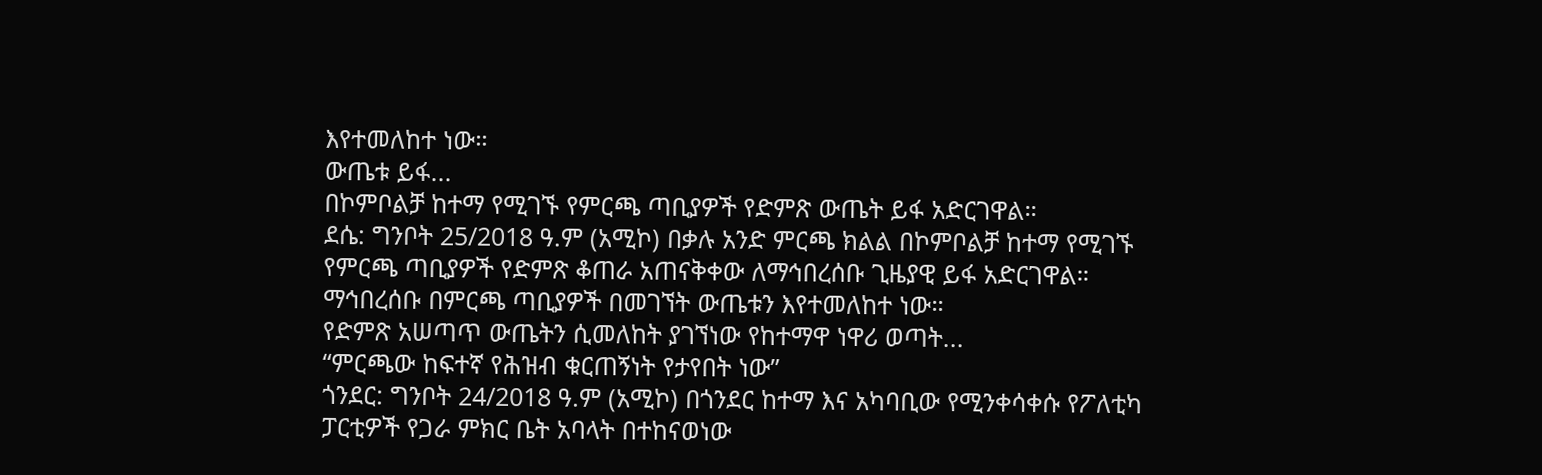እየተመለከተ ነው።
ውጤቱ ይፋ...
በኮምቦልቻ ከተማ የሚገኙ የምርጫ ጣቢያዎች የድምጽ ውጤት ይፋ አድርገዋል።
ደሴ: ግንቦት 25/2018 ዓ.ም (አሚኮ) በቃሉ አንድ ምርጫ ክልል በኮምቦልቻ ከተማ የሚገኙ የምርጫ ጣቢያዎች የድምጽ ቆጠራ አጠናቅቀው ለማኅበረሰቡ ጊዜያዊ ይፋ አድርገዋል።
ማኅበረሰቡ በምርጫ ጣቢያዎች በመገኘት ውጤቱን እየተመለከተ ነው።
የድምጽ አሠጣጥ ውጤትን ሲመለከት ያገኘነው የከተማዋ ነዋሪ ወጣት...
“ምርጫው ከፍተኛ የሕዝብ ቁርጠኝነት የታየበት ነው”
ጎንደር: ግንቦት 24/2018 ዓ.ም (አሚኮ) በጎንደር ከተማ እና አካባቢው የሚንቀሳቀሱ የፖለቲካ ፓርቲዎች የጋራ ምክር ቤት አባላት በተከናወነው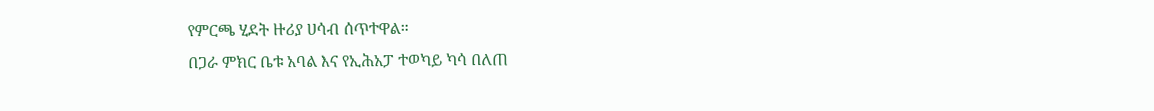የምርጫ ሂደት ዙሪያ ሀሳብ ሰጥተዋል።
በጋራ ምክር ቤቱ አባል እና የኢሕአፓ ተወካይ ካሳ በለጠ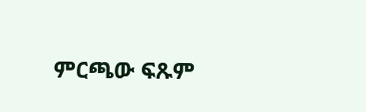ምርጫው ፍጹም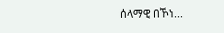ሰላማዊ በኾነ...